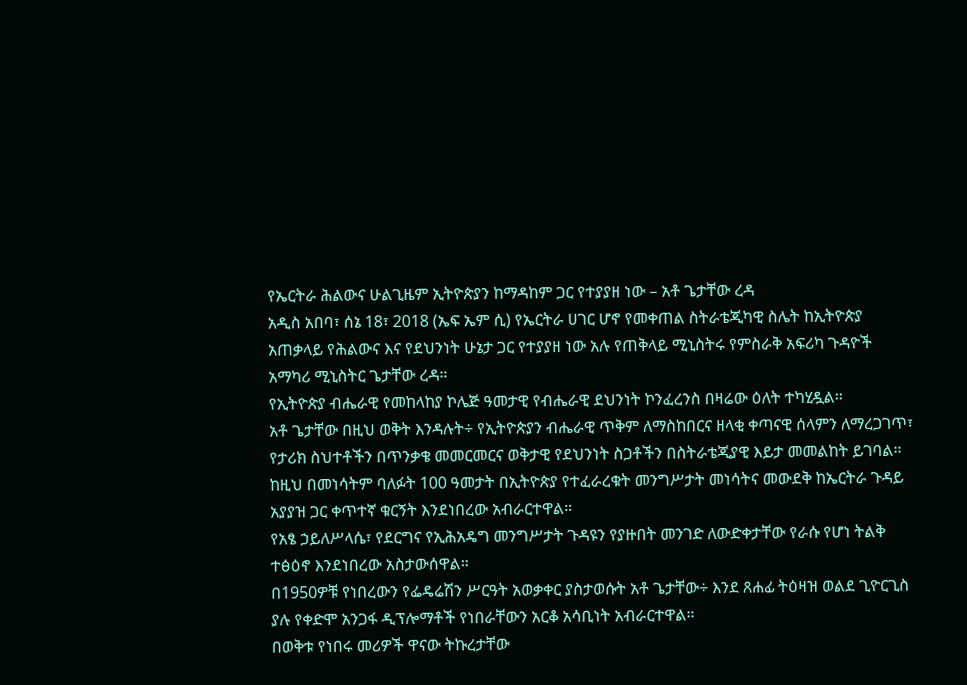የኤርትራ ሕልውና ሁልጊዜም ኢትዮጵያን ከማዳከም ጋር የተያያዘ ነው – አቶ ጌታቸው ረዳ
አዲስ አበባ፣ ሰኔ 18፣ 2018 (ኤፍ ኤም ሲ) የኤርትራ ሀገር ሆኖ የመቀጠል ስትራቴጂካዊ ስሌት ከኢትዮጵያ አጠቃላይ የሕልውና እና የደህንነት ሁኔታ ጋር የተያያዘ ነው አሉ የጠቅላይ ሚኒስትሩ የምስራቅ አፍሪካ ጉዳዮች አማካሪ ሚኒስትር ጌታቸው ረዳ።
የኢትዮጵያ ብሔራዊ የመከላከያ ኮሌጅ ዓመታዊ የብሔራዊ ደህንነት ኮንፈረንስ በዛሬው ዕለት ተካሂዷል፡፡
አቶ ጌታቸው በዚህ ወቅት እንዳሉት÷ የኢትዮጵያን ብሔራዊ ጥቅም ለማስከበርና ዘላቂ ቀጣናዊ ሰላምን ለማረጋገጥ፣ የታሪክ ስህተቶችን በጥንቃቄ መመርመርና ወቅታዊ የደህንነት ስጋቶችን በስትራቴጂያዊ እይታ መመልከት ይገባል፡፡
ከዚህ በመነሳትም ባለፉት 100 ዓመታት በኢትዮጵያ የተፈራረቁት መንግሥታት መነሳትና መውደቅ ከኤርትራ ጉዳይ አያያዝ ጋር ቀጥተኛ ቁርኝት እንደነበረው አብራርተዋል።
የአፄ ኃይለሥላሴ፣ የደርግና የኢሕአዴግ መንግሥታት ጉዳዩን የያዙበት መንገድ ለውድቀታቸው የራሱ የሆነ ትልቅ ተፅዕኖ እንደነበረው አስታውሰዋል።
በ1950ዎቹ የነበረውን የፌዴሬሽን ሥርዓት አወቃቀር ያስታወሱት አቶ ጌታቸው÷ እንደ ጸሐፊ ትዕዛዝ ወልደ ጊዮርጊስ ያሉ የቀድሞ አንጋፋ ዲፕሎማቶች የነበራቸውን አርቆ አሳቢነት አብራርተዋል።
በወቅቱ የነበሩ መሪዎች ዋናው ትኩረታቸው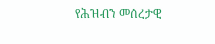የሕዝብን መሰረታዊ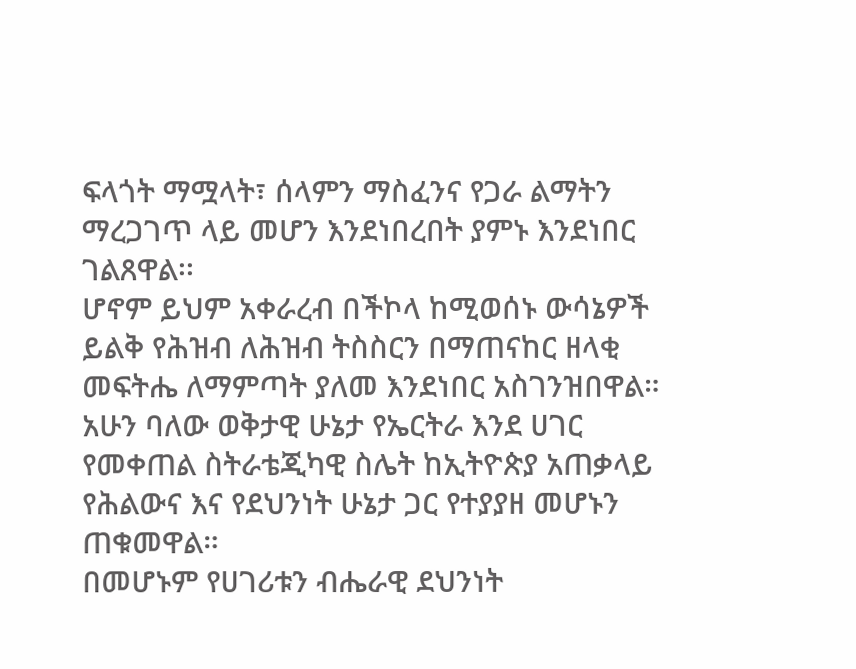ፍላጎት ማሟላት፣ ሰላምን ማስፈንና የጋራ ልማትን ማረጋገጥ ላይ መሆን እንደነበረበት ያምኑ እንደነበር ገልጸዋል፡፡
ሆኖም ይህም አቀራረብ በችኮላ ከሚወሰኑ ውሳኔዎች ይልቅ የሕዝብ ለሕዝብ ትስስርን በማጠናከር ዘላቂ መፍትሔ ለማምጣት ያለመ እንደነበር አስገንዝበዋል።
አሁን ባለው ወቅታዊ ሁኔታ የኤርትራ እንደ ሀገር የመቀጠል ስትራቴጂካዊ ስሌት ከኢትዮጵያ አጠቃላይ የሕልውና እና የደህንነት ሁኔታ ጋር የተያያዘ መሆኑን ጠቁመዋል።
በመሆኑም የሀገሪቱን ብሔራዊ ደህንነት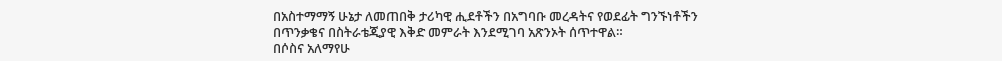በአስተማማኝ ሁኔታ ለመጠበቅ ታሪካዊ ሒደቶችን በአግባቡ መረዳትና የወደፊት ግንኙነቶችን በጥንቃቄና በስትራቴጂያዊ እቅድ መምራት እንደሚገባ አጽንኦት ሰጥተዋል።
በሶስና አለማየሁ